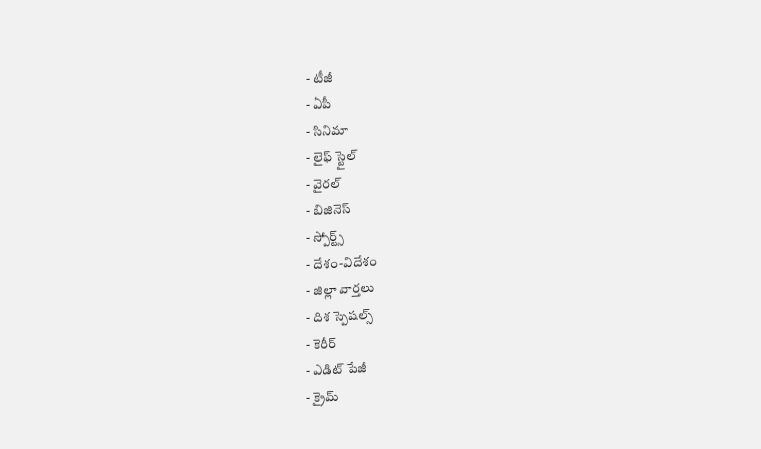- టీజీ
- ఏపీ
- సినిమా
- లైఫ్ స్టైల్
- వైరల్
- బిజినెస్
- స్పోర్ట్స్
- దేశం-విదేశం
- జిల్లా వార్తలు
- దిశ స్పెషల్స్
- కెరీర్
- ఎడిట్ పేజీ
- క్రైమ్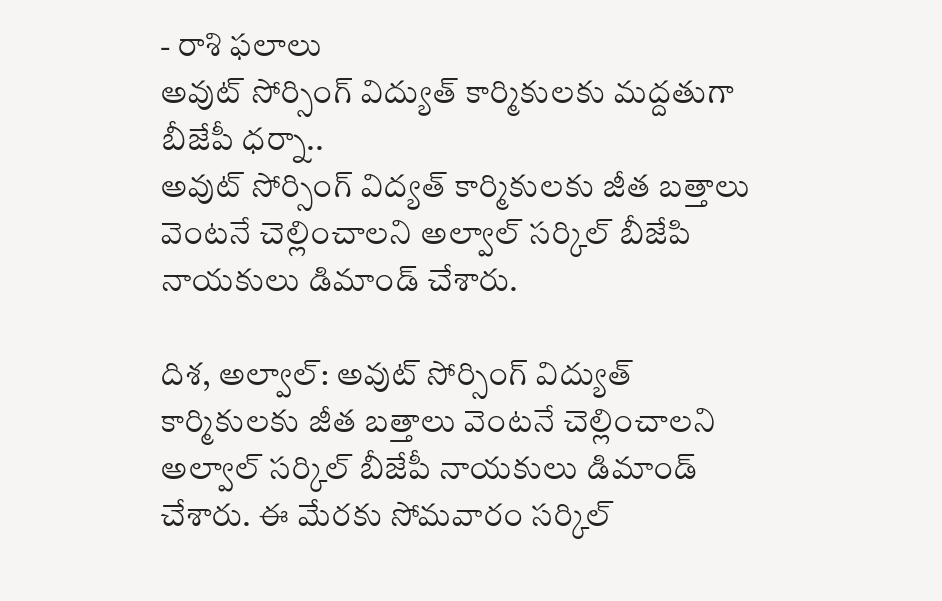- రాశి ఫలాలు
అవుట్ సోర్సింగ్ విద్యుత్ కార్మికులకు మద్దతుగా బీజేపీ ధర్నా..
అవుట్ సోర్సింగ్ విద్యత్ కార్మికులకు జీత బత్తాలు వెంటనే చెల్లించాలని అల్వాల్ సర్కిల్ బీజేపి నాయకులు డిమాండ్ చేశారు.

దిశ, అల్వాల్: అవుట్ సోర్సింగ్ విద్యుత్ కార్మికులకు జీత బత్తాలు వెంటనే చెల్లించాలని అల్వాల్ సర్కిల్ బీజేపీ నాయకులు డిమాండ్ చేశారు. ఈ మేరకు సోమవారం సర్కిల్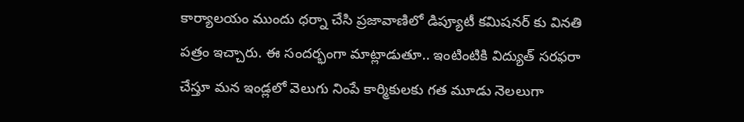కార్యాలయం ముందు ధర్నా చేసి ప్రజావాణిలో డిప్యూటీ కమిషనర్ కు వినతి పత్రం ఇచ్చారు. ఈ సందర్భంగా మాట్లాడుతూ.. ఇంటింటికి విద్యుత్ సరఫరా చేస్తూ మన ఇండ్లలో వెలుగు నింపే కార్మికులకు గత మూడు నెలలుగా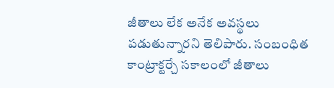జీతాలు లేక అనేక అవస్థలు పడుతున్నారని తెలిపారు. సంబంధిత కాంట్రాక్టర్చే సకాలంలో జీతాలు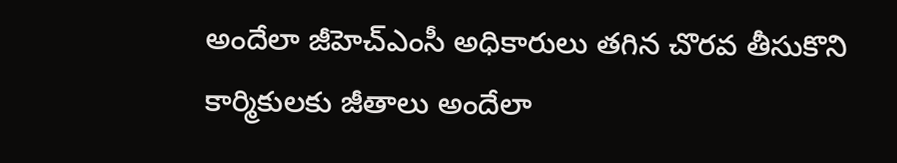అందేలా జీహెచ్ఎంసీ అధికారులు తగిన చొరవ తీసుకొని కార్మికులకు జీతాలు అందేలా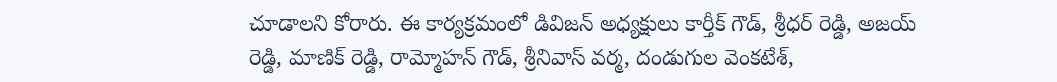చూడాలని కోరారు. ఈ కార్యక్రమంలో డివిజన్ అధ్యక్షులు కార్తీక్ గౌడ్, శ్రీధర్ రెడ్డి, అజయ్ రెడ్డి, మాణిక్ రెడ్డి, రామ్మోహన్ గౌడ్, శ్రీనివాస్ వర్మ, దండుగుల వెంకటేశ్,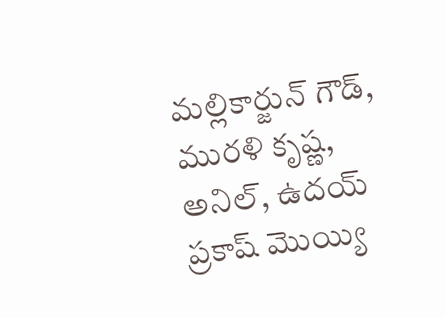మల్లికార్జున్ గౌడ్, మురళి కృష్ణ, అనిల్, ఉదయ్ ప్రకాష్ మొయ్యి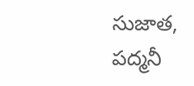సుజాత, పద్మనీ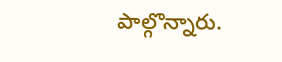పాల్గొన్నారు.